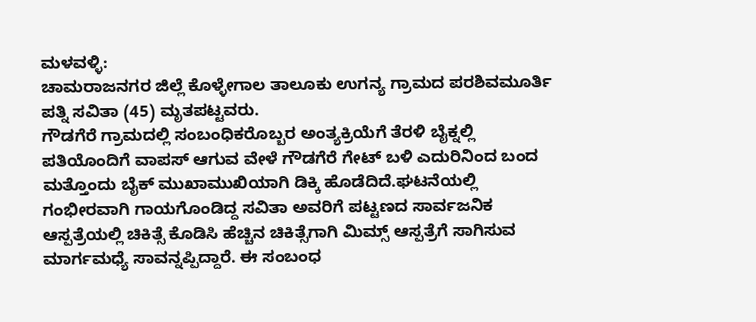ಮಳವಳ್ಳಿ:
ಚಾಮರಾಜನಗರ ಜಿಲ್ಲೆ ಕೊಳ್ಳೇಗಾಲ ತಾಲೂಕು ಉಗನ್ಯ ಗ್ರಾಮದ ಪರಶಿವಮೂರ್ತಿ ಪತ್ನಿ ಸವಿತಾ (45) ಮೃತಪಟ್ಟವರು.
ಗೌಡಗೆರೆ ಗ್ರಾಮದಲ್ಲಿ ಸಂಬಂಧಿಕರೊಬ್ಬರ ಅಂತ್ಯಕ್ರಿಯೆಗೆ ತೆರಳಿ ಬೈಕ್ನಲ್ಲಿ ಪತಿಯೊಂದಿಗೆ ವಾಪಸ್ ಆಗುವ ವೇಳೆ ಗೌಡಗೆರೆ ಗೇಟ್ ಬಳಿ ಎದುರಿನಿಂದ ಬಂದ ಮತ್ತೊಂದು ಬೈಕ್ ಮುಖಾಮುಖಿಯಾಗಿ ಡಿಕ್ಕಿ ಹೊಡೆದಿದೆ.ಘಟನೆಯಲ್ಲಿ ಗಂಭೀರವಾಗಿ ಗಾಯಗೊಂಡಿದ್ದ ಸವಿತಾ ಅವರಿಗೆ ಪಟ್ಟಣದ ಸಾರ್ವಜನಿಕ ಆಸ್ಪತ್ರೆಯಲ್ಲಿ ಚಿಕಿತ್ಸೆ ಕೊಡಿಸಿ ಹೆಚ್ಚಿನ ಚಿಕಿತ್ಸೆಗಾಗಿ ಮಿಮ್ಸ್ ಆಸ್ಪತ್ರೆಗೆ ಸಾಗಿಸುವ ಮಾರ್ಗಮಧ್ಯೆ ಸಾವನ್ನಪ್ಪಿದ್ದಾರೆ. ಈ ಸಂಬಂಧ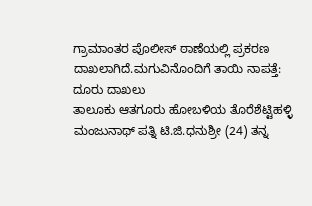ಗ್ರಾಮಾಂತರ ಪೊಲೀಸ್ ಠಾಣೆಯಲ್ಲಿ ಪ್ರಕರಣ ದಾಖಲಾಗಿದೆ.ಮಗುವಿನೊಂದಿಗೆ ತಾಯಿ ನಾಪತ್ತೆ: ದೂರು ದಾಖಲು
ತಾಲೂಕು ಆತಗೂರು ಹೋಬಳಿಯ ತೊರೆಶೆಟ್ಟಿಹಳ್ಳಿ ಮಂಜುನಾಥ್ ಪತ್ನಿ ಟಿ.ಜಿ.ಧನುಶ್ರೀ (24) ತನ್ನ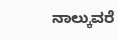ನಾಲ್ಕುವರೆ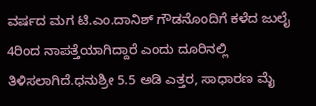ವರ್ಷದ ಮಗ ಟಿ.ಎಂ.ದಾನಿಶ್ ಗೌಡನೊಂದಿಗೆ ಕಳೆದ ಜುಲೈ 4ರಿಂದ ನಾಪತ್ತೆಯಾಗಿದ್ದಾರೆ ಎಂದು ದೂರಿನಲ್ಲಿ ತಿಳಿಸಲಾಗಿದೆ.ಧನುಶ್ರೀ 5.5 ಅಡಿ ಎತ್ತರ, ಸಾಧಾರಣ ಮೈ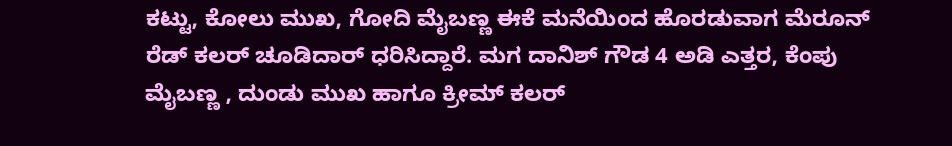ಕಟ್ಟು, ಕೋಲು ಮುಖ, ಗೋದಿ ಮೈಬಣ್ಣ ಈಕೆ ಮನೆಯಿಂದ ಹೊರಡುವಾಗ ಮೆರೂನ್ ರೆಡ್ ಕಲರ್ ಚೂಡಿದಾರ್ ಧರಿಸಿದ್ದಾರೆ. ಮಗ ದಾನಿಶ್ ಗೌಡ 4 ಅಡಿ ಎತ್ತರ, ಕೆಂಪು ಮೈಬಣ್ಣ , ದುಂಡು ಮುಖ ಹಾಗೂ ಕ್ರೀಮ್ ಕಲರ್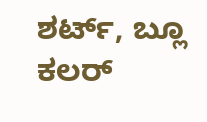ಶರ್ಟ್, ಬ್ಲೂ ಕಲರ್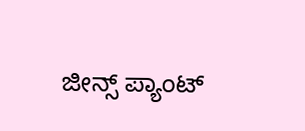ಜೀನ್ಸ್ ಪ್ಯಾಂಟ್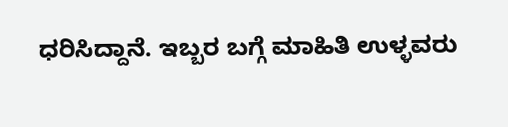ಧರಿಸಿದ್ದಾನೆ. ಇಬ್ಬರ ಬಗ್ಗೆ ಮಾಹಿತಿ ಉಳ್ಳವರು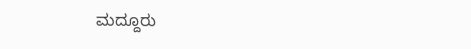ಮದ್ದೂರು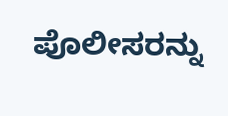ಪೊಲೀಸರನ್ನು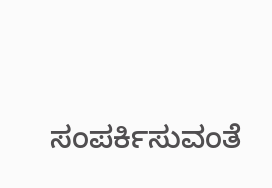ಸಂಪರ್ಕಿಸುವಂತೆ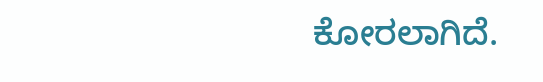ಕೋರಲಾಗಿದೆ.